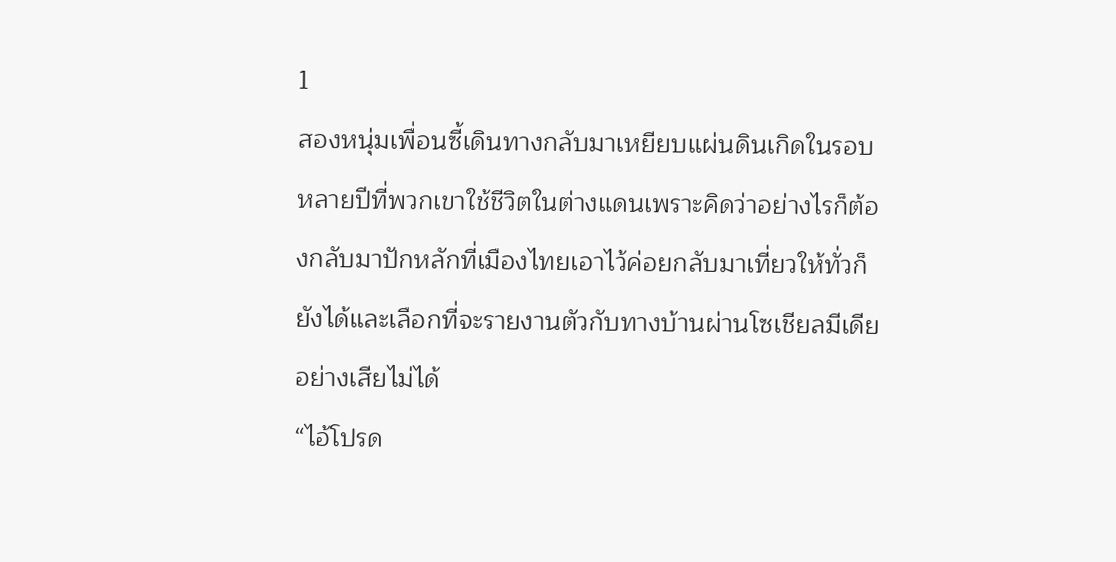1
สองหนุ่มเพื่อนซี้เดินทางกลับมาเหยียบแผ่นดินเกิดในรอบหลายปีที่พวกเขาใช้ชีวิตในต่างแดนเพราะคิดว่าอย่างไรก็ต้องกลับมาปักหลักที่เมืองไทยเอาไว้ค่อยกลับมาเที่ยวให้ทั่วก็ยังได้และเลือกที่จะรายงานตัวกับทางบ้านผ่านโซเชียลมีเดียอย่างเสียไม่ได้
“ไอ้โปรด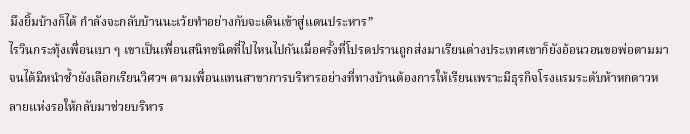มึงยิ้มบ้างก็ได้ กำลังจะกลับบ้านนะเว้ยทำอย่างกับจะเดินเข้าสู่แดนประหาร”
ไรวินกระทุ้งเพื่อนเบา ๆ เขาเป็นเพื่อนสนิทชนิดที่ไปไหนไปกันเมื่อครั้งที่โปรดปรานถูกส่งมาเรียนต่างประเทศเขาก็ยังอ้อนวอนขอพ่อตามมาจนได้มิหนำซ้ำยังเลือกเรียนวิศวฯ ตามเพื่อนแทนสาขาการบริหารอย่างที่ทางบ้านต้องการให้เรียนเพราะมีธุรกิจโรงแรมระดับห้าหกดาวหลายแห่งรอให้กลับมาช่วยบริหาร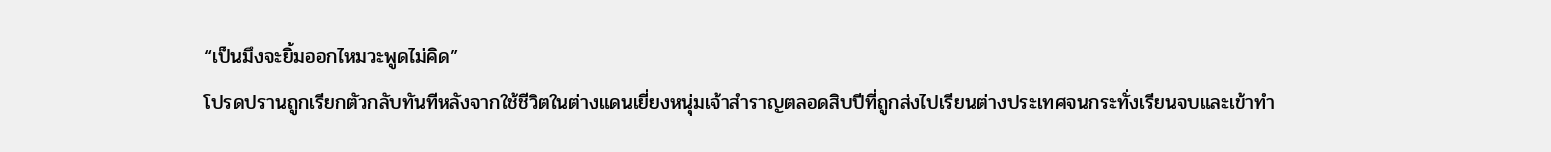“เป็นมึงจะยิ้มออกไหมวะพูดไม่คิด”
โปรดปรานถูกเรียกตัวกลับทันทีหลังจากใช้ชีวิตในต่างแดนเยี่ยงหนุ่มเจ้าสำราญตลอดสิบปีที่ถูกส่งไปเรียนต่างประเทศจนกระทั่งเรียนจบและเข้าทำ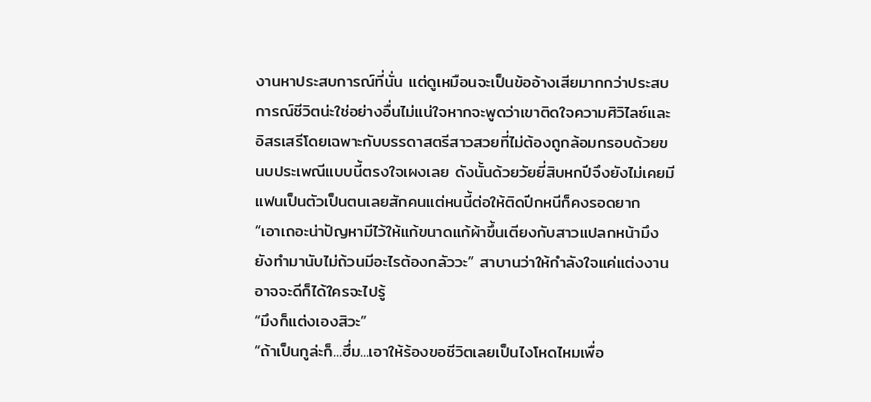งานหาประสบการณ์ที่นั่น แต่ดูเหมือนจะเป็นข้ออ้างเสียมากกว่าประสบการณ์ชีวิตน่ะใช่อย่างอื่นไม่แน่ใจหากจะพูดว่าเขาติดใจความศิวิไลซ์และอิสรเสรีโดยเฉพาะกับบรรดาสตรีสาวสวยที่ไม่ต้องถูกล้อมกรอบด้วยขนบประเพณีแบบนี้ตรงใจเผงเลย ดังนั้นด้วยวัยยี่สิบหกปีจึงยังไม่เคยมีแฟนเป็นตัวเป็นตนเลยสักคนแต่หนนี้ต่อให้ติดปีกหนีก็คงรอดยาก
“เอาเถอะน่าปัญหามีไว้ให้แก้ขนาดแก้ผ้าขึ้นเตียงกับสาวแปลกหน้ามึงยังทำมานับไม่ถ้วนมีอะไรต้องกลัววะ” สาบานว่าให้กำลังใจแค่แต่งงานอาจจะดีก็ได้ใครจะไปรู้
“มึงก็แต่งเองสิวะ”
“ถ้าเป็นกูล่ะก็...ฮึ่ม...เอาให้ร้องขอชีวิตเลยเป็นไงโหดไหมเพื่อ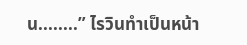น........” ไรวินทำเป็นหน้า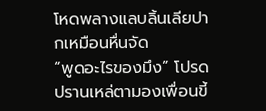โหดพลางแลบลิ้นเลียปากเหมือนหื่นจัด
“พูดอะไรของมึง” โปรดปรานเหล่ตามองเพื่อนขี้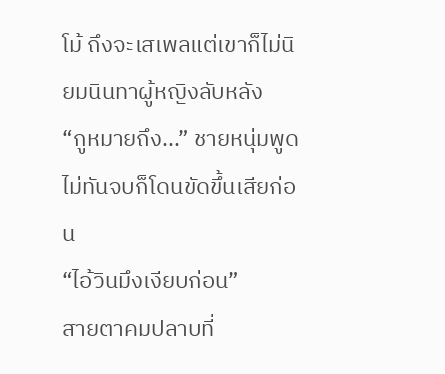โม้ ถึงจะเสเพลแต่เขาก็ไม่นิยมนินทาผู้หญิงลับหลัง
“กูหมายถึง...” ชายหนุ่มพูดไม่ทันจบก็โดนขัดขึ้นเสียก่อน
“ไอ้วินมึงเงียบก่อน”
สายตาคมปลาบที่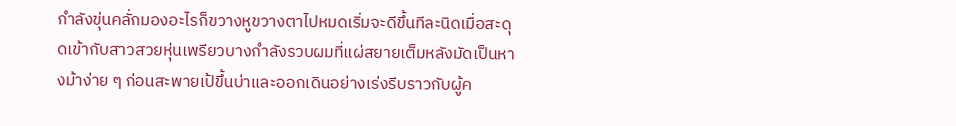กำลังขุ่นคลั่กมองอะไรก็ขวางหูขวางตาไปหมดเริ่มจะดีขึ้นทีละนิดเมื่อสะดุดเข้ากับสาวสวยหุ่นเพรียวบางกำลังรวบผมที่แผ่สยายเต็มหลังมัดเป็นหางม้าง่าย ๆ ก่อนสะพายเป้ขึ้นบ่าและออกเดินอย่างเร่งรีบราวกับผู้ค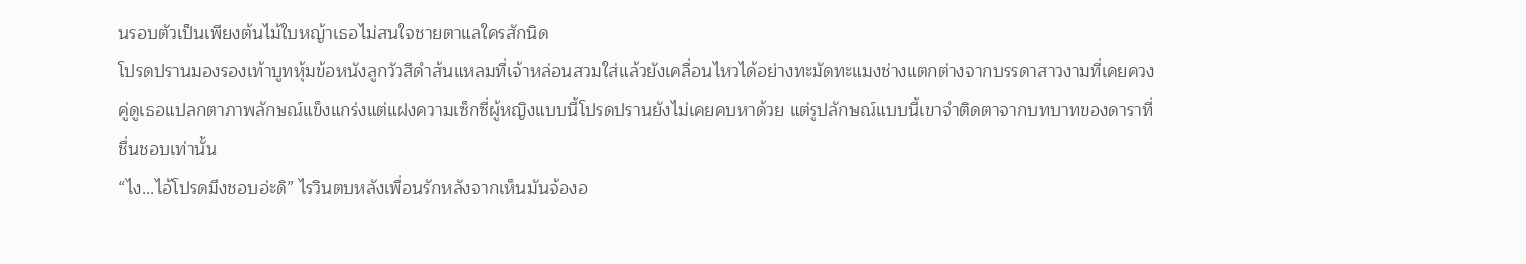นรอบตัวเป็นเพียงต้นไม้ใบหญ้าเธอไม่สนใจชายตาแลใครสักนิด
โปรดปรานมองรองเท้าบูทหุ้มข้อหนังลูกวัวสีดำส้นแหลมที่เจ้าหล่อนสวมใส่แล้วยังเคลื่อนไหวได้อย่างทะมัดทะแมงช่างแตกต่างจากบรรดาสาวงามที่เคยควงคู่ดูเธอแปลกตาภาพลักษณ์แข็งแกร่งแต่แฝงความเซ็กซี่ผู้หญิงแบบนี้โปรดปรานยังไม่เคยคบหาด้วย แต่รูปลักษณ์แบบนี้เขาจำติดตาจากบทบาทของดาราที่ชื่นชอบเท่านั้น
“ไง...ไอ้โปรดมึงชอบอ่ะดิ” ไรวินตบหลังเพื่อนรักหลังจากเห็นมันจ้องอ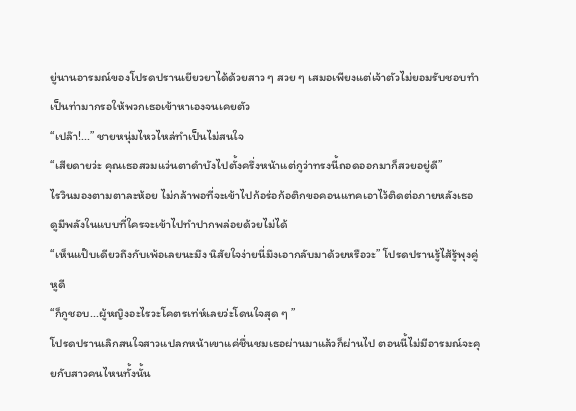ยู่นานอารมณ์ของโปรดปรานเยียวยาได้ด้วยสาว ๆ สวย ๆ เสมอเพียงแต่เจ้าตัวไม่ยอมรับชอบทำเป็นท่ามากรอให้พวกเธอเข้าหาเองจนเคยตัว
“เปล๊า!...” ชายหนุ่มไหวไหล่ทำเป็นไม่สนใจ
“เสียดายว่ะ คุณเธอสวมแว่นตาดำบังไปตั้งครึ่งหน้าแต่กูว่าทรงนี้ถอดออกมาก็สวยอยู่ดี”
ไรวินมองตามตาละห้อย ไม่กล้าพอที่จะเข้าไปก้อร่อก้อติกขอคอนแทคเอาไว้ติดต่อภายหลังเธอดูมีพลังในแบบที่ใครจะเข้าไปทำปากพล่อยด้วยไม่ได้
“เห็นแป๊บเดียวถึงกับเพ้อเลยนะมึง นิสัยใจง่ายนี่มึงเอากลับมาด้วยหรือวะ” โปรดปรานรู้ไส้รู้พุงคู่หูดี
“ก็กูชอบ...ผู้หญิงอะไรวะโคตรเท่ห์เลยว่ะโดนใจสุด ๆ ”
โปรดปรานเลิกสนใจสาวแปลกหน้าเขาแค่ชื่นชมเธอผ่านมาแล้วก็ผ่านไป ตอนนี้ไม่มีอารมณ์จะคุยกับสาวคนไหนทั้งนั้น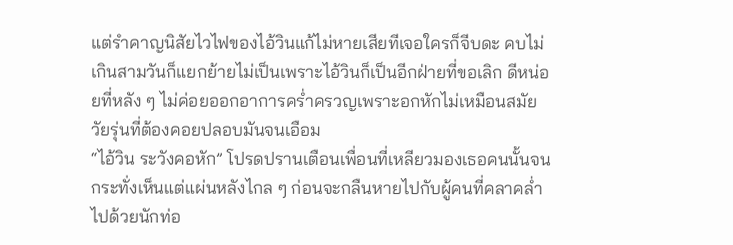แต่รำคาญนิสัยไวไฟของไอ้วินแก้ไม่หายเสียทีเจอใครก็จีบดะ คบไม่เกินสามวันก็แยกย้ายไม่เป็นเพราะไอ้วินก็เป็นอีกฝ่ายที่ขอเลิก ดีหน่อยที่หลัง ๆ ไม่ค่อยออกอาการคร่ำครวญเพราะอกหักไม่เหมือนสมัยวัยรุ่นที่ต้องคอยปลอบมันจนเอือม
“ไอ้วิน ระวังคอหัก” โปรดปรานเตือนเพื่อนที่เหลียวมองเธอคนนั้นจนกระทั่งเห็นแต่แผ่นหลังไกล ๆ ก่อนจะกลืนหายไปกับผู้คนที่คลาคล่ำไปด้วยนักท่อ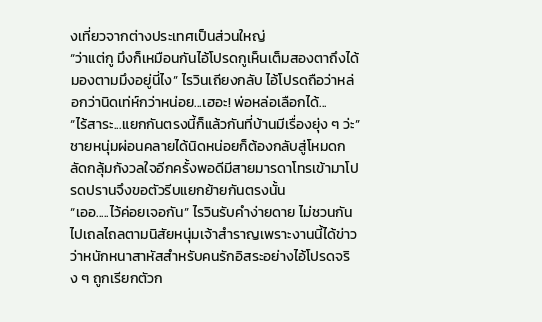งเที่ยวจากต่างประเทศเป็นส่วนใหญ่
“ว่าแต่กู มึงก็เหมือนกันไอ้โปรดกูเห็นเต็มสองตาถึงได้มองตามมึงอยู่นี่ไง” ไรวินเถียงกลับ ไอ้โปรดถือว่าหล่อกว่านิดเท่ห์กว่าหน่อย...เฮอะ! พ่อหล่อเลือกได้...
“ไร้สาระ...แยกกันตรงนี้ก็แล้วกันที่บ้านมีเรื่องยุ่ง ๆ ว่ะ” ชายหนุ่มผ่อนคลายได้นิดหน่อยก็ต้องกลับสู่โหมดกลัดกลุ้มกังวลใจอีกครั้งพอดีมีสายมารดาโทรเข้ามาโปรดปรานจึงขอตัวรีบแยกย้ายกันตรงนั้น
“เออ.....ไว้ค่อยเจอกัน” ไรวินรับคำง่ายดาย ไม่ชวนกันไปเถลไถลตามนิสัยหนุ่มเจ้าสำราญเพราะงานนี้ได้ข่าวว่าหนักหนาสาหัสสำหรับคนรักอิสระอย่างไอ้โปรดจริง ๆ ถูกเรียกตัวก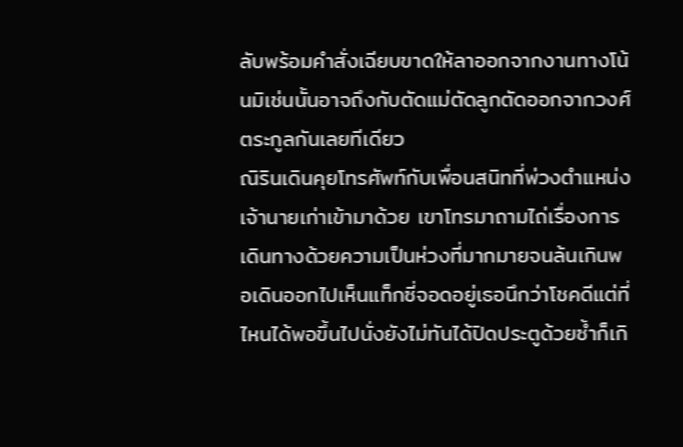ลับพร้อมคำสั่งเฉียบขาดให้ลาออกจากงานทางโน้นมิเช่นนั้นอาจถึงกับตัดแม่ตัดลูกตัดออกจากวงศ์ตระกูลกันเลยทีเดียว
ณิรินเดินคุยโทรศัพท์กับเพื่อนสนิทที่พ่วงตำแหน่งเจ้านายเก่าเข้ามาด้วย เขาโทรมาถามไถ่เรื่องการเดินทางด้วยความเป็นห่วงที่มากมายจนล้นเกินพอเดินออกไปเห็นแท็กซี่จอดอยู่เธอนึกว่าโชคดีแต่ที่ไหนได้พอขึ้นไปนั่งยังไม่ทันได้ปิดประตูด้วยซ้ำก็เกิ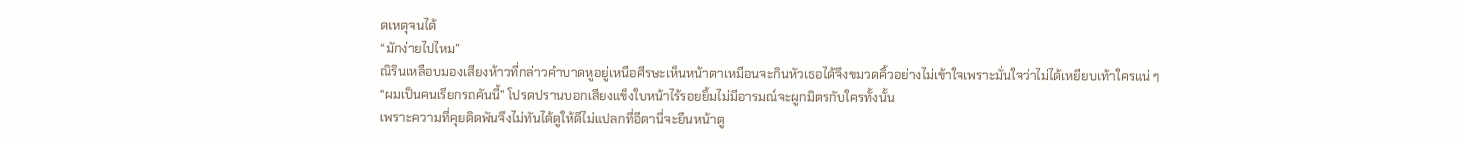ดเหตุจนได้
“มักง่ายไปไหม”
ณิรินเหลือบมองเสียงห้าวที่กล่าวคำบาดหูอยู่เหนือศีรษะเห็นหน้าตาเหมือนจะกินหัวเธอได้จึงขมวดคิ้วอย่างไม่เข้าใจเพราะมั่นใจว่าไม่ได้เหยียบเท้าใครแน่ ๆ
“ผมเป็นคนเรียกรถคันนี้” โปรดปรานบอกเสียงแข็งใบหน้าไร้รอยยิ้มไม่มีอารมณ์จะผูกมิตรกับใครทั้งนั้น
เพราะความที่คุยติดพันจึงไม่ทันได้ดูให้ดีไม่แปลกที่อีตานี่จะยืนหน้าตู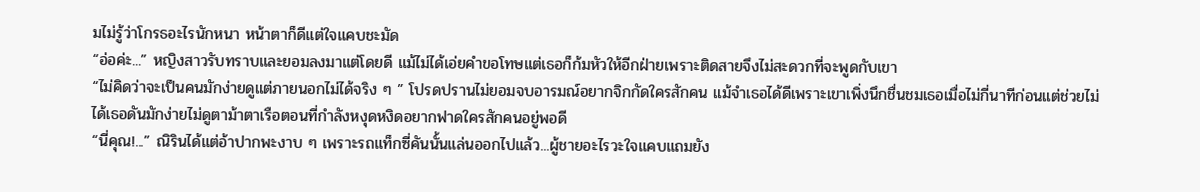มไม่รู้ว่าโกรธอะไรนักหนา หน้าตาก็ดีแต่ใจแคบชะมัด
“อ่อค่ะ...” หญิงสาวรับทราบและยอมลงมาแต่โดยดี แม้ไม่ได้เอ่ยคำขอโทษแต่เธอก็ก้มหัวให้อีกฝ่ายเพราะติดสายจึงไม่สะดวกที่จะพูดกับเขา
“ไม่คิดว่าจะเป็นคนมักง่ายดูแต่ภายนอกไม่ได้จริง ๆ ” โปรดปรานไม่ยอมจบอารมณ์อยากจิกกัดใครสักคน แม้จำเธอได้ดีเพราะเขาเพิ่งนึกชื่นชมเธอเมื่อไม่กี่นาทีก่อนแต่ช่วยไม่ได้เธอดันมักง่ายไม่ดูตาม้าตาเรือตอนที่กำลังหงุดหงิดอยากฟาดใครสักคนอยู่พอดี
“นี่คุณ!...” ณิรินได้แต่อ้าปากพะงาบ ๆ เพราะรถแท็กซี่คันนั้นแล่นออกไปแล้ว...ผู้ชายอะไรวะใจแคบแถมยัง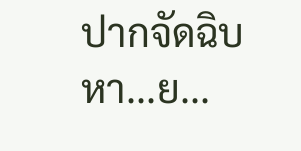ปากจัดฉิบหา...ย...